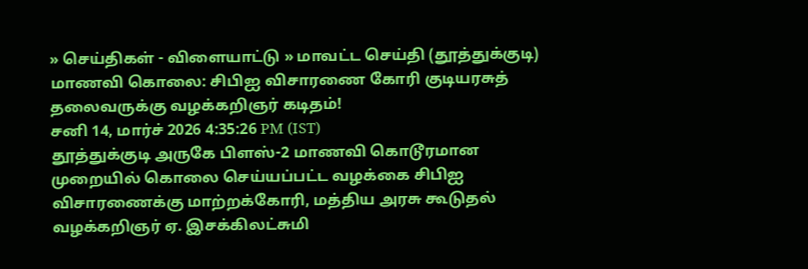» செய்திகள் - விளையாட்டு » மாவட்ட செய்தி (தூத்துக்குடி)
மாணவி கொலை: சிபிஐ விசாரணை கோரி குடியரசுத் தலைவருக்கு வழக்கறிஞர் கடிதம்!
சனி 14, மார்ச் 2026 4:35:26 PM (IST)
தூத்துக்குடி அருகே பிளஸ்-2 மாணவி கொடூரமான முறையில் கொலை செய்யப்பட்ட வழக்கை சிபிஐ விசாரணைக்கு மாற்றக்கோரி, மத்திய அரசு கூடுதல் வழக்கறிஞர் ஏ. இசக்கிலட்சுமி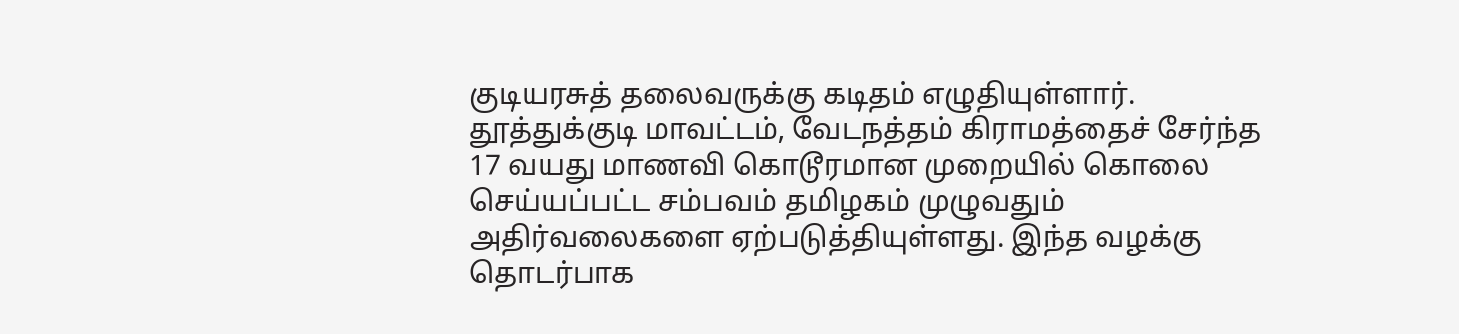குடியரசுத் தலைவருக்கு கடிதம் எழுதியுள்ளார்.
தூத்துக்குடி மாவட்டம், வேடநத்தம் கிராமத்தைச் சேர்ந்த 17 வயது மாணவி கொடூரமான முறையில் கொலை செய்யப்பட்ட சம்பவம் தமிழகம் முழுவதும் அதிர்வலைகளை ஏற்படுத்தியுள்ளது. இந்த வழக்கு தொடர்பாக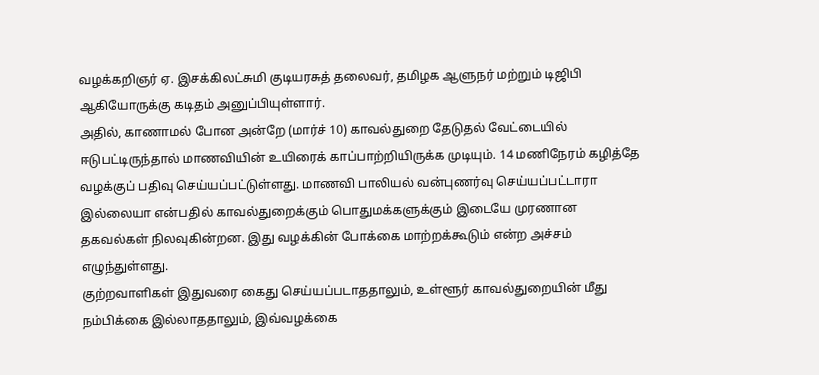வழக்கறிஞர் ஏ. இசக்கிலட்சுமி குடியரசுத் தலைவர், தமிழக ஆளுநர் மற்றும் டிஜிபி ஆகியோருக்கு கடிதம் அனுப்பியுள்ளார்.
அதில், காணாமல் போன அன்றே (மார்ச் 10) காவல்துறை தேடுதல் வேட்டையில் ஈடுபட்டிருந்தால் மாணவியின் உயிரைக் காப்பாற்றியிருக்க முடியும். 14 மணிநேரம் கழித்தே வழக்குப் பதிவு செய்யப்பட்டுள்ளது. மாணவி பாலியல் வன்புணர்வு செய்யப்பட்டாரா இல்லையா என்பதில் காவல்துறைக்கும் பொதுமக்களுக்கும் இடையே முரணான தகவல்கள் நிலவுகின்றன. இது வழக்கின் போக்கை மாற்றக்கூடும் என்ற அச்சம் எழுந்துள்ளது.
குற்றவாளிகள் இதுவரை கைது செய்யப்படாததாலும், உள்ளூர் காவல்துறையின் மீது நம்பிக்கை இல்லாததாலும், இவ்வழக்கை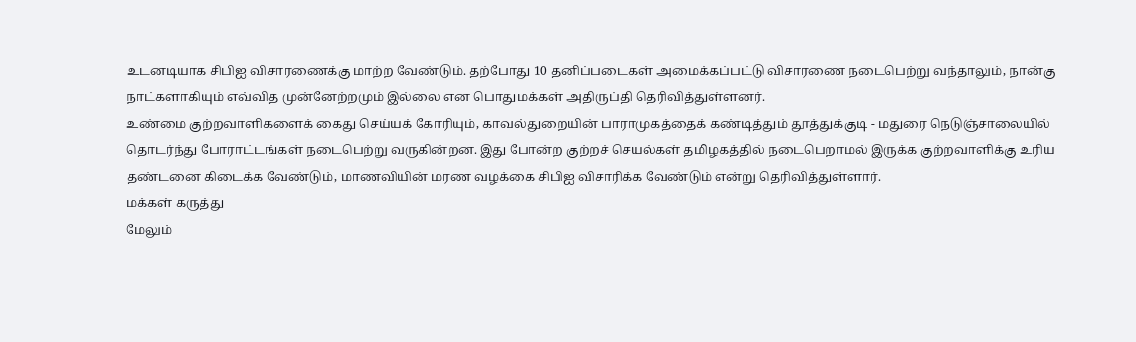உடனடியாக சிபிஐ விசாரணைக்கு மாற்ற வேண்டும். தற்போது 10 தனிப்படைகள் அமைக்கப்பட்டு விசாரணை நடைபெற்று வந்தாலும், நான்கு நாட்களாகியும் எவ்வித முன்னேற்றமும் இல்லை என பொதுமக்கள் அதிருப்தி தெரிவித்துள்ளனர்.
உண்மை குற்றவாளிகளைக் கைது செய்யக் கோரியும், காவல்துறையின் பாராமுகத்தைக் கண்டித்தும் தூத்துக்குடி - மதுரை நெடுஞ்சாலையில் தொடர்ந்து போராட்டங்கள் நடைபெற்று வருகின்றன. இது போன்ற குற்றச் செயல்கள் தமிழகத்தில் நடைபெறாமல் இருக்க குற்றவாளிக்கு உரிய தண்டனை கிடைக்க வேண்டும், மாணவியின் மரண வழக்கை சிபிஐ விசாரிக்க வேண்டும் என்று தெரிவித்துள்ளார்.
மக்கள் கருத்து
மேலும்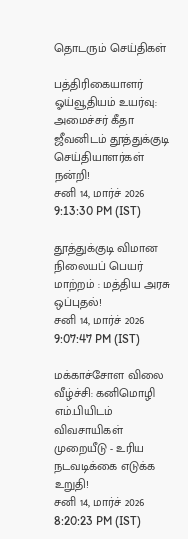தொடரும் செய்திகள்

பத்திரிகையாளர் ஓய்வூதியம் உயர்வு: அமைச்சர் கீதா ஜீவனிடம் தூத்துக்குடி செய்தியாளர்கள் நன்றி!
சனி 14, மார்ச் 2026 9:13:30 PM (IST)

தூத்துக்குடி விமான நிலையப் பெயர் மாற்றம் : மத்திய அரசு ஒப்புதல்!
சனி 14, மார்ச் 2026 9:07:47 PM (IST)

மக்காச்சோள விலை வீழ்ச்சி: கனிமொழி எம்.பியிடம் விவசாயிகள் முறையீடு - உரிய நடவடிக்கை எடுக்க உறுதி!
சனி 14, மார்ச் 2026 8:20:23 PM (IST)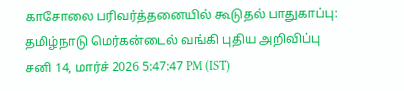காசோலை பரிவர்த்தனையில் கூடுதல் பாதுகாப்பு: தமிழ்நாடு மெர்கன்டைல் வங்கி புதிய அறிவிப்பு
சனி 14, மார்ச் 2026 5:47:47 PM (IST)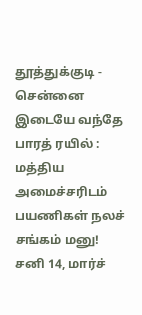தூத்துக்குடி - சென்னை இடையே வந்தே பாரத் ரயில் : மத்திய அமைச்சரிடம் பயணிகள் நலச் சங்கம் மனு!
சனி 14, மார்ச்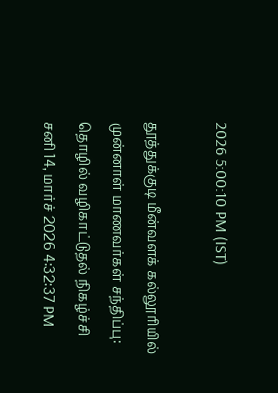2026 5:00:10 PM (IST)

தூத்துக்குடி மீன்வளக் கல்லூரியில் முன்னாள் மாணவர்கள் சந்திப்பு: தொழில் வழிகாட்டுதல் நிகழ்ச்சி
சனி 14, மார்ச் 2026 4:32:37 PM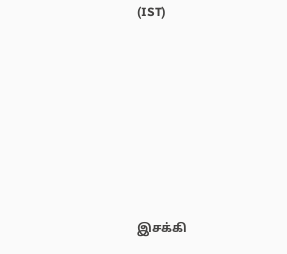(IST)








இசக்கி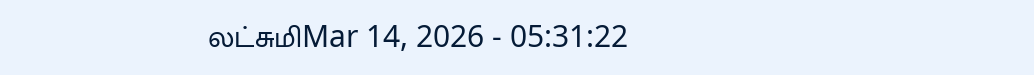லட்சுமிMar 14, 2026 - 05:31:22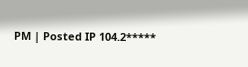PM | Posted IP 104.2*****